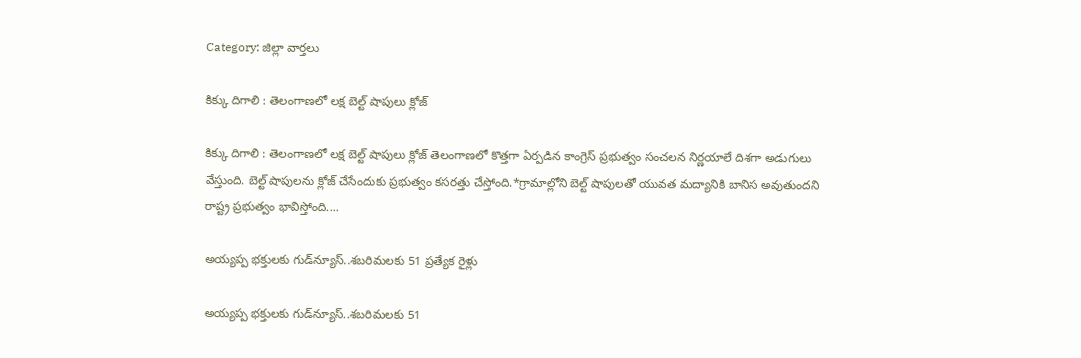Category: జిల్లా వార్తలు

కిక్కు దిగాలి : తెలంగాణలో లక్ష బెల్ట్ షాపులు క్లోజ్

కిక్కు దిగాలి : తెలంగాణలో లక్ష బెల్ట్ షాపులు క్లోజ్ తెలంగాణలో కొత్తగా ఏర్పడిన కాంగ్రెస్ ప్రభుత్వం సంచలన నిర్ణయాలే దిశగా అడుగులు వేస్తుంది. బెల్ట్ షాపులను క్లోజ్ చేసేందుకు ప్రభుత్వం కసరత్తు చేస్తోంది.*గ్రామాల్లోని బెల్ట్ షాపులతో యువత మద్యానికి బానిస అవుతుందని రాష్ట్ర ప్రభుత్వం భావిస్తోంది....

అయ్యప్ప భక్తులకు గుడ్‌న్యూస్‌..శబరిమలకు 51 ప్రత్యేక రైళ్లు

అయ్యప్ప భక్తులకు గుడ్‌న్యూస్‌..శబరిమలకు 51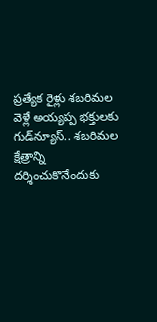ప్రత్యేక రైళ్లు శబరిమల వెళ్లే అయ్యప్ప భక్తులకు గుడ్‌న్యూస్‌.. శబరిమల క్షేత్రాన్ని దర్శించుకొనేందుకు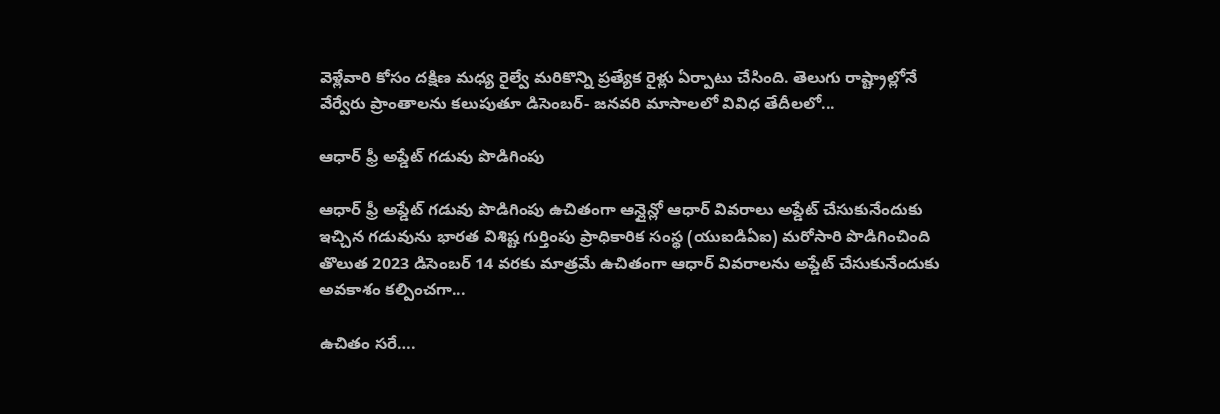వెళ్లేవారి కోసం దక్షిణ మధ్య రైల్వే మరికొన్ని ప్రత్యేక రైళ్లు ఏర్పాటు చేసింది. తెలుగు రాష్ట్రాల్లోనే వేర్వేరు ప్రాంతాలను కలుపుతూ డిసెంబర్‌- జనవరి మాసాలలో వివిధ తేదీలలో...

ఆధార్ ఫ్రీ అప్డేట్ గడువు పొడిగింపు

ఆధార్ ఫ్రీ అప్డేట్ గడువు పొడిగింపు ఉచితంగా ఆన్లైన్లో ఆధార్ వివరాలు అప్డేట్ చేసుకునేందుకు ఇచ్చిన గడువును భారత విశిష్ట గుర్తింపు ప్రాధికారిక సంస్థ (యుఐడిఏఐ) మరోసారి పొడిగించింది తొలుత 2023 డిసెంబర్ 14 వరకు మాత్రమే ఉచితంగా ఆధార్ వివరాలను అప్డేట్ చేసుకునేందుకు అవకాశం కల్పించగా...

ఉచితం సరే….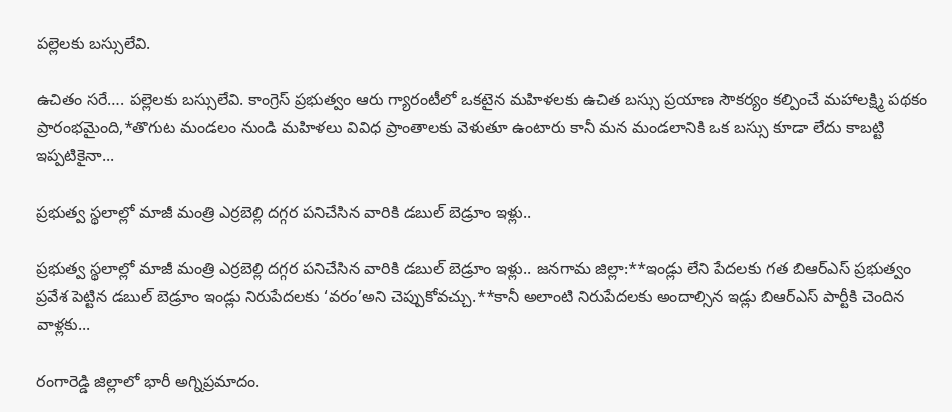పల్లెలకు బస్సులేవి.

ఉచితం సరే…. పల్లెలకు బస్సులేవి. కాంగ్రెస్ ప్రభుత్వం ఆరు గ్యారంటీలో ఒకటైన మహిళలకు ఉచిత బస్సు ప్రయాణ సౌకర్యం కల్పించే మహాలక్ష్మి పథకం ప్రారంభమైంది,*తొగుట మండలం నుండి మహిళలు వివిధ ప్రాంతాలకు వెళుతూ ఉంటారు కానీ మన మండలానికి ఒక బస్సు కూడా లేదు కాబట్టి ఇప్పటికైనా...

ప్రభుత్వ స్థలాల్లో మాజీ మంత్రి ఎర్రబెల్లి దగ్గర పనిచేసిన వారికి డబుల్ బెడ్రూం ఇళ్లు..

ప్రభుత్వ స్థలాల్లో మాజీ మంత్రి ఎర్రబెల్లి దగ్గర పనిచేసిన వారికి డబుల్ బెడ్రూం ఇళ్లు.. జనగామ జిల్లా:**ఇండ్లు లేని పేదలకు గత బిఆర్ఎస్ ప్రభుత్వం ప్రవేశ పెట్టిన డబుల్ బెడ్రూం ఇండ్లు నిరుపేదలకు ‘వరం’అని చెప్పుకోవచ్చు.**కానీ అలాంటి నిరుపేదలకు అందాల్సిన ఇడ్లు బిఆర్ఎస్ పార్టీకి చెందిన వాళ్లకు...

రంగారెడ్డి జిల్లాలో భారీ అగ్నిప్రమాదం.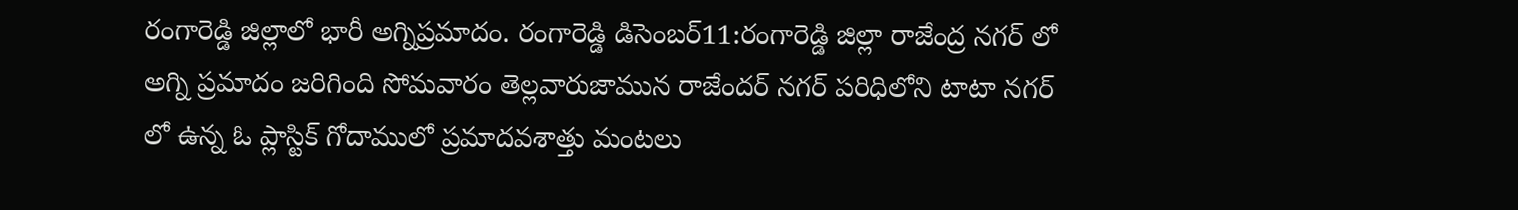రంగారెడ్డి జిల్లాలో భారీ అగ్నిప్రమాదం. రంగారెడ్డి డిసెంబర్11:రంగారెడ్డి జిల్లా రాజేంద్ర నగర్ లో అగ్ని ప్రమాదం జరిగింది సోమవారం తెల్లవారుజామున రాజేందర్ నగర్ పరిధిలోని టాటా నగర్ లో ఉన్న ఓ ప్లాస్టిక్ గోదాములో ప్రమాదవశాత్తు మంటలు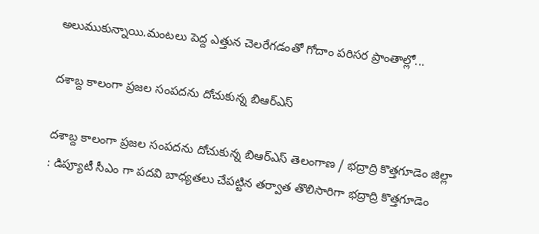అలుముకున్నాయి.మంటలు పెద్ద ఎత్తున చెలరేగడంతో గోదాం పరిసర ప్రాంతాల్లో...

దశాబ్ద కాలంగా ప్రజల సంపదను దోచుకున్న బిఆర్ఎస్

దశాబ్ద కాలంగా ప్రజల సంపదను దోచుకున్న బిఆర్ఎస్ తెలంగాణ / భద్రాద్రి కొత్తగూడెం జిల్లా : డిప్యూటీ సీఎం గా పదవి బాధ్యతలు చేపట్టిన తర్వాత తొలిసారిగా భద్రాద్రి కొత్తగూడెం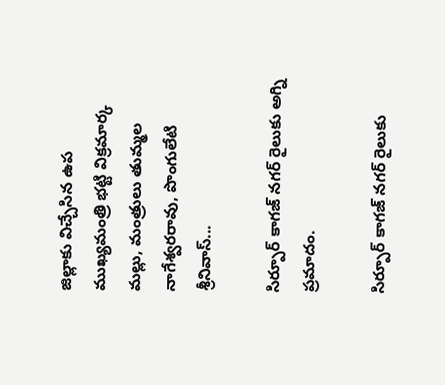జిల్లాకు విచ్చేసిన ఉప ముఖ్యమంత్రి భట్టి విక్రమార్క మల్లు, మంత్రులు తుమ్మల నాగేశ్వరరావు, పొంగులేటి శ్రీనివాస్...

సిర్పూర్ కాగజ్ నగర్ రైలుకు అగ్ని ప్రమాదం.

సిర్పూర్ కాగజ్ నగర్ రైలుకు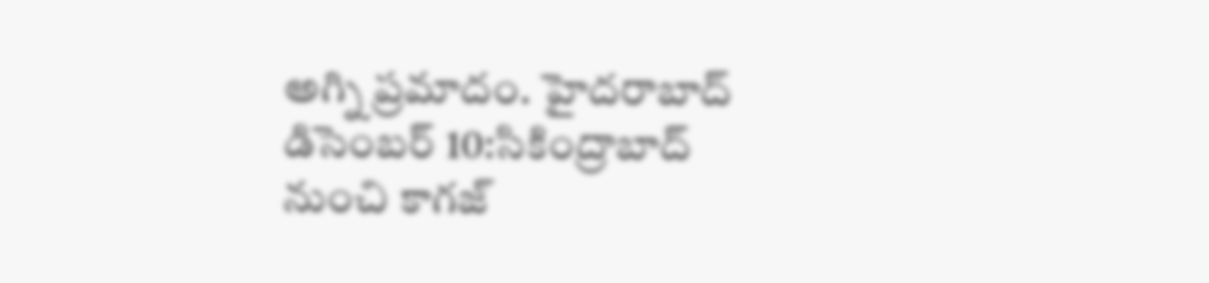అగ్ని ప్రమాదం. హైదరాబాద్ డిసెంబర్ 10:సికింద్రాబాద్ నుంచి కాగజ్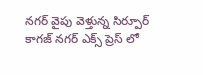నగర్ వైపు వెళ్తున్న సిర్పూర్ కాగజ్ నగర్ ఎక్స్ ప్రెస్ లో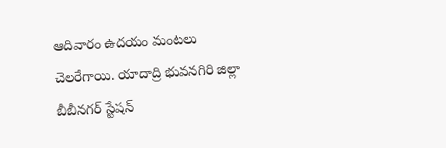ఆదివారం ఉదయం మంటలు చెలరేగాయి. యాదాద్రి భువనగిరి జిల్లా బీబీనగర్ స్టేషన్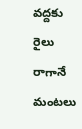వద్దకు రైలు రాగానే మంటలు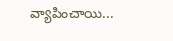వ్యాపించాయి...